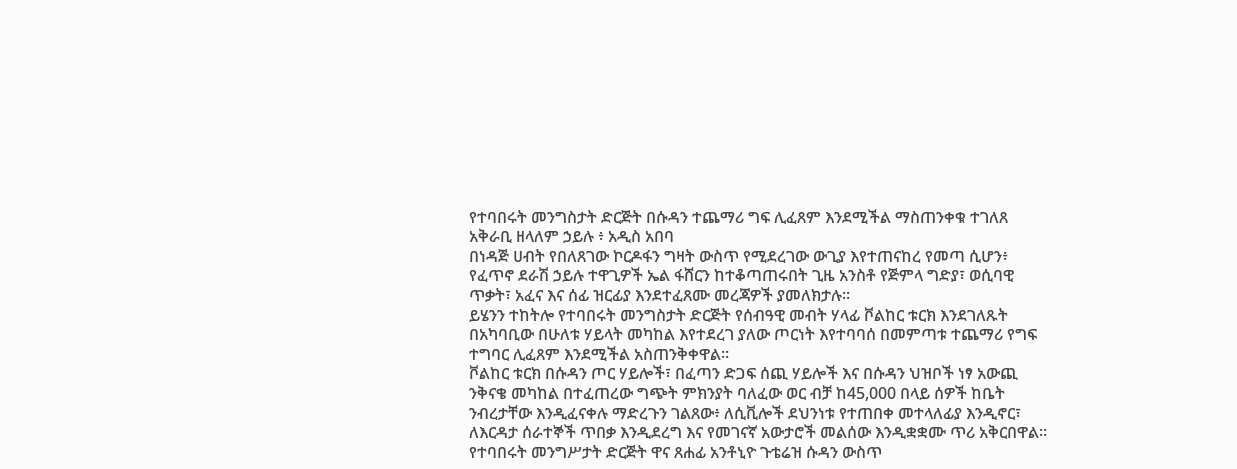የተባበሩት መንግስታት ድርጅት በሱዳን ተጨማሪ ግፍ ሊፈጸም እንደሚችል ማስጠንቀቁ ተገለጸ
አቅራቢ ዘላለም ኃይሉ ፥ አዲስ አበባ
በነዳጅ ሀብት የበለጸገው ኮርዶፋን ግዛት ውስጥ የሚደረገው ውጊያ እየተጠናከረ የመጣ ሲሆን፥ የፈጥኖ ደራሽ ኃይሉ ተዋጊዎች ኤል ፋሸርን ከተቆጣጠሩበት ጊዜ አንስቶ የጅምላ ግድያ፣ ወሲባዊ ጥቃት፣ አፈና እና ሰፊ ዝርፊያ እንደተፈጸሙ መረጃዎች ያመለክታሉ።
ይሄንን ተከትሎ የተባበሩት መንግስታት ድርጅት የሰብዓዊ መብት ሃላፊ ቮልከር ቱርክ እንደገለጹት በአካባቢው በሁለቱ ሃይላት መካከል እየተደረገ ያለው ጦርነት እየተባባሰ በመምጣቱ ተጨማሪ የግፍ ተግባር ሊፈጸም እንደሚችል አስጠንቅቀዋል።
ቮልከር ቱርክ በሱዳን ጦር ሃይሎች፣ በፈጣን ድጋፍ ሰጪ ሃይሎች እና በሱዳን ህዝቦች ነፃ አውጪ ንቅናቄ መካከል በተፈጠረው ግጭት ምክንያት ባለፈው ወር ብቻ ከ45,000 በላይ ሰዎች ከቤት ንብረታቸው እንዲፈናቀሉ ማድረጉን ገልጸው፥ ለሲቪሎች ደህንነቱ የተጠበቀ መተላለፊያ እንዲኖር፣ ለእርዳታ ሰራተኞች ጥበቃ እንዲደረግ እና የመገናኛ አውታሮች መልሰው እንዲቋቋሙ ጥሪ አቅርበዋል።
የተባበሩት መንግሥታት ድርጅት ዋና ጸሐፊ አንቶኒዮ ጉቴሬዝ ሱዳን ውስጥ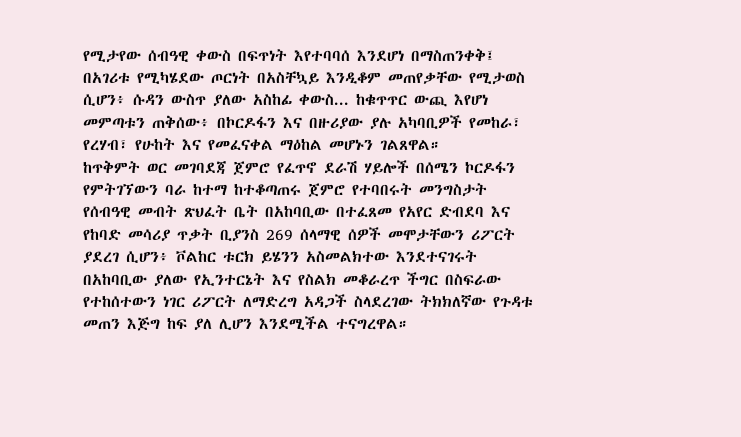የሚታየው ሰብዓዊ ቀውስ በፍጥነት እየተባባሰ እንደሆነ በማስጠንቀቅ፤ በአገሪቱ የሚካሄደው ጦርነት በአስቸኳይ እንዲቆም መጠየቃቸው የሚታወስ ሲሆን፥ ሱዳን ውስጥ ያለው አስከፊ ቀውስ... ከቁጥጥር ውጪ እየሆነ መምጣቱን ጠቅሰው፥ በኮርዶፋን እና በዙሪያው ያሉ አካባቢዎች የመከራ፣ የረሃብ፣ የሁከት እና የመፈናቀል ማዕከል መሆኑን ገልጸዋል።
ከጥቅምት ወር መገባደጃ ጀምሮ የፈጥኖ ደራሽ ሃይሎች በሰሜን ኮርዶፋን የምትገኘውን ባራ ከተማ ከተቆጣጠሩ ጀምሮ የተባበሩት መንግስታት የሰብዓዊ መብት ጽህፈት ቤት በአከባቢው በተፈጸመ የአየር ድብደባ እና የከባድ መሳሪያ ጥቃት ቢያንስ 269 ሰላማዊ ሰዎች መሞታቸውን ሪፖርት ያደረገ ሲሆን፥ ቮልከር ቱርክ ይሄንን አስመልክተው እንደተናገሩት በአከባቢው ያለው የኢንተርኔት እና የስልክ መቆራረጥ ችግር በስፍራው የተከሰተውን ነገር ሪፖርት ለማድረግ አዳጋች ስላደረገው ትክክለኛው የጉዳቱ መጠን እጅግ ከፍ ያለ ሊሆን እንደሚችል ተናግረዋል።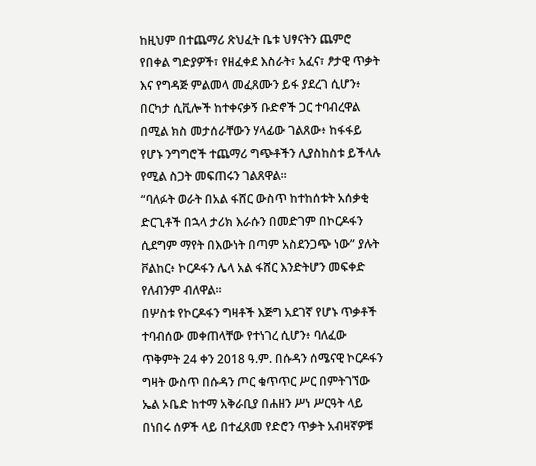ከዚህም በተጨማሪ ጽህፈት ቤቱ ህፃናትን ጨምሮ የበቀል ግድያዎች፣ የዘፈቀደ እስራት፣ አፈና፣ ፆታዊ ጥቃት እና የግዳጅ ምልመላ መፈጸሙን ይፋ ያደረገ ሲሆን፥ በርካታ ሲቪሎች ከተቀናቃኝ ቡድኖች ጋር ተባብረዋል በሚል ክስ መታሰራቸውን ሃላፊው ገልጸው፥ ከፋፋይ የሆኑ ንግግሮች ተጨማሪ ግጭቶችን ሊያስከስቱ ይችላሉ የሚል ስጋት መፍጠሩን ገልጸዋል።
“ባለፉት ወራት በአል ፋሸር ውስጥ ከተከሰቱት አሰቃቂ ድርጊቶች በኋላ ታሪክ እራሱን በመድገም በኮርዶፋን ሲደግም ማየት በእውነት በጣም አስደንጋጭ ነው” ያሉት ቮልከር፥ ኮርዶፋን ሌላ አል ፋሸር እንድትሆን መፍቀድ የለብንም ብለዋል።
በሦስቱ የኮርዶፋን ግዛቶች እጅግ አደገኛ የሆኑ ጥቃቶች ተባብሰው መቀጠላቸው የተነገረ ሲሆን፥ ባለፈው ጥቅምት 24 ቀን 2018 ዓ.ም. በሱዳን ሰሜናዊ ኮርዶፋን ግዛት ውስጥ በሱዳን ጦር ቁጥጥር ሥር በምትገኘው ኤል ኦቤድ ከተማ አቅራቢያ በሐዘን ሥነ ሥርዓት ላይ በነበሩ ሰዎች ላይ በተፈጸመ የድሮን ጥቃት አብዛኛዎቹ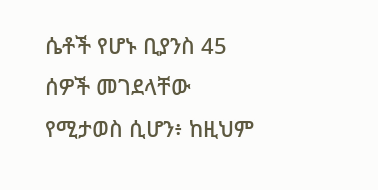ሴቶች የሆኑ ቢያንስ 45 ሰዎች መገደላቸው የሚታወስ ሲሆን፥ ከዚህም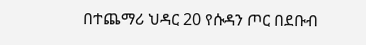በተጨማሪ ህዳር 20 የሱዳን ጦር በደቡብ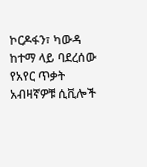ኮርዶፋን፣ ካውዳ ከተማ ላይ ባደረሰው የአየር ጥቃት አብዛኛዎቹ ሲቪሎች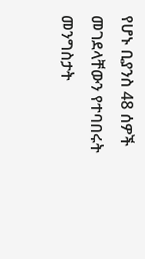የሆኑ ቢያንስ 48 ሰዎች መገደላቸውን የተባበሩት መንግስታት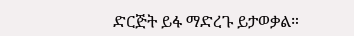ድርጅት ይፋ ማድረጉ ይታወቃል።